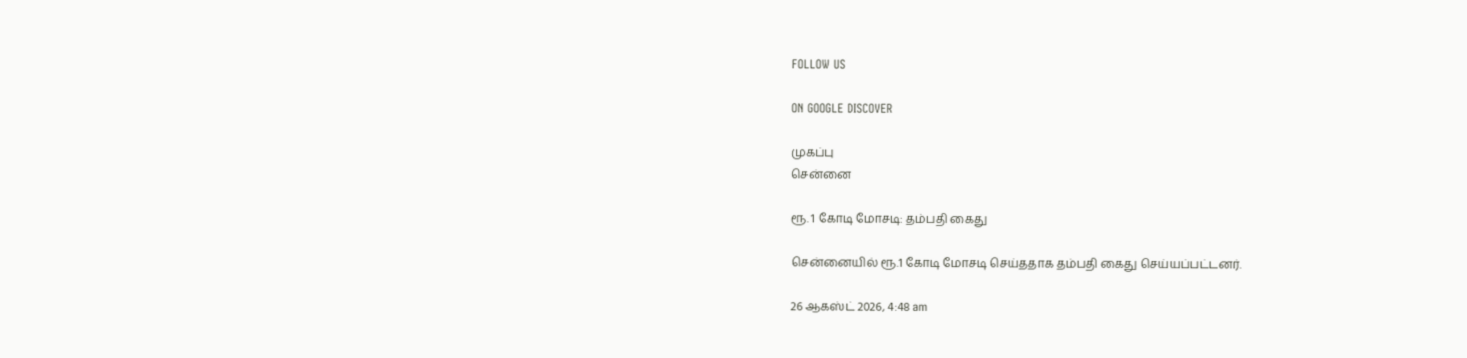FOLLOW US

ON GOOGLE DISCOVER

முகப்பு
சென்னை

ரூ. 1 கோடி மோசடி: தம்பதி கைது

சென்னையில் ரூ.1 கோடி மோசடி செய்ததாக தம்பதி கைது செய்யப்பட்டனர்.

26 ஆகஸ்ட் 2026, 4:48 am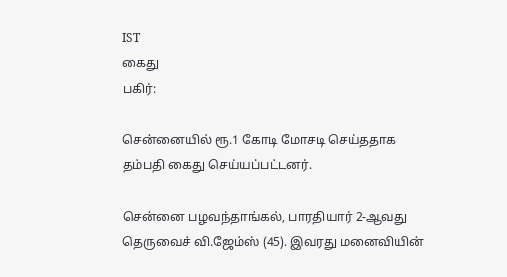IST
கைது
பகிர்:

சென்னையில் ரூ.1 கோடி மோசடி செய்ததாக தம்பதி கைது செய்யப்பட்டனர்.

சென்னை பழவந்தாங்கல், பாரதியார் 2-ஆவது தெருவைச் வி.ஜேம்ஸ் (45). இவரது மனைவியின்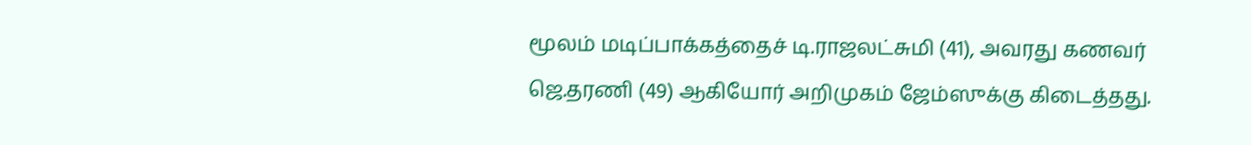மூலம் மடிப்பாக்கத்தைச் டி.ராஜலட்சுமி (41), அவரது கணவர் ஜெ.தரணி (49) ஆகியோர் அறிமுகம் ஜேம்ஸுக்கு கிடைத்தது.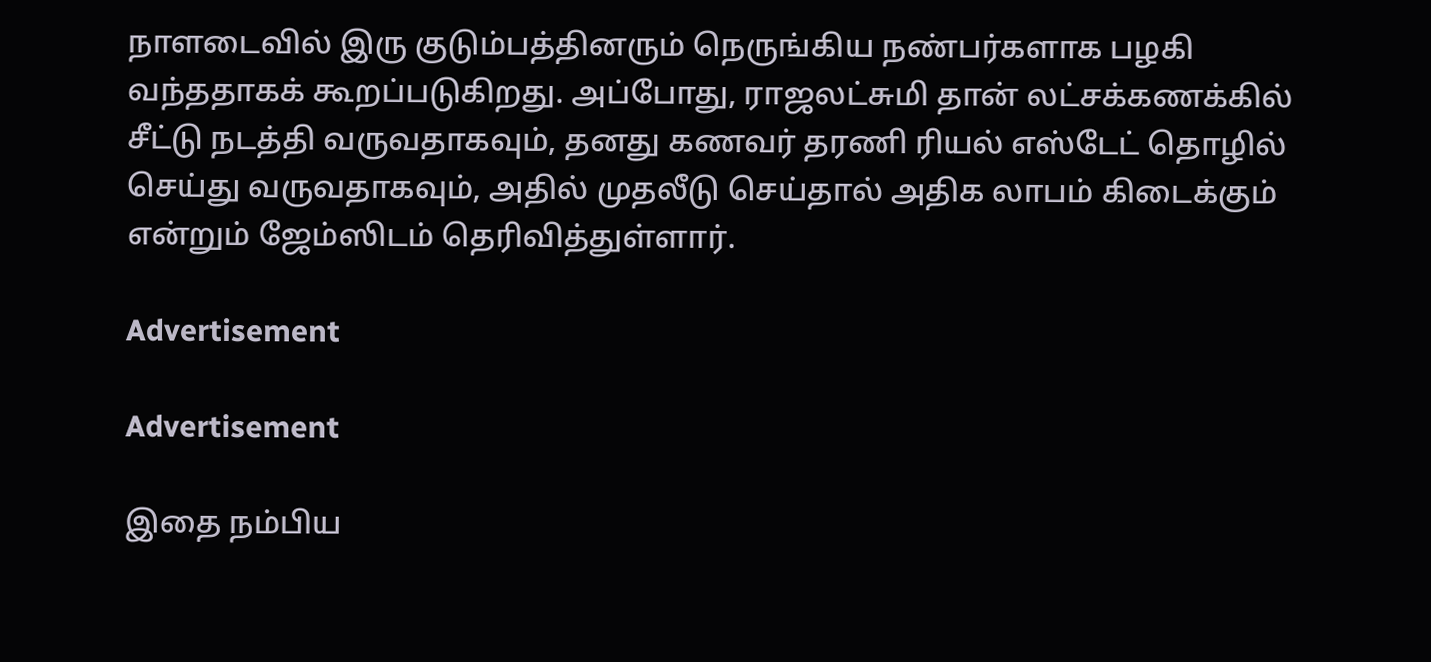நாளடைவில் இரு குடும்பத்தினரும் நெருங்கிய நண்பர்களாக பழகி வந்ததாகக் கூறப்படுகிறது. அப்போது, ராஜலட்சுமி தான் லட்சக்கணக்கில் சீட்டு நடத்தி வருவதாகவும், தனது கணவர் தரணி ரியல் எஸ்டேட் தொழில் செய்து வருவதாகவும், அதில் முதலீடு செய்தால் அதிக லாபம் கிடைக்கும் என்றும் ஜேம்ஸிடம் தெரிவித்துள்ளார்.

Advertisement

Advertisement

இதை நம்பிய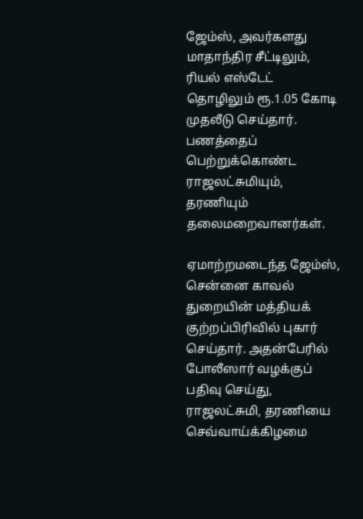ஜேம்ஸ், அவர்களது மாதாந்திர சீட்டிலும், ரியல் எஸ்டேட் தொழிலும் ரூ.1.05 கோடி முதலீடு செய்தார். பணத்தைப் பெற்றுக்கொண்ட ராஜலட்சுமியும், தரணியும் தலைமறைவானர்கள்.

ஏமாற்றமடைந்த ஜேம்ஸ், சென்னை காவல் துறையின் மத்தியக் குற்றப்பிரிவில் புகார் செய்தார். அதன்பேரில் போலீஸார் வழக்குப் பதிவு செய்து, ராஜலட்சுமி, தரணியை செவ்வாய்க்கிழமை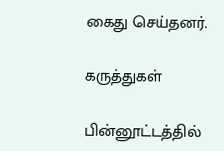கைது செய்தனர்.

கருத்துகள்

பின்னூட்டத்தில்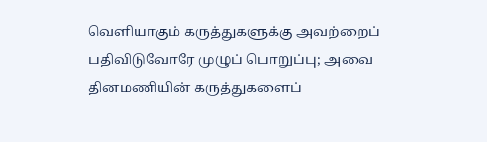வெளியாகும் கருத்துகளுக்கு அவற்றைப் பதிவிடுவோரே முழுப் பொறுப்பு; அவை தினமணியின் கருத்துகளைப்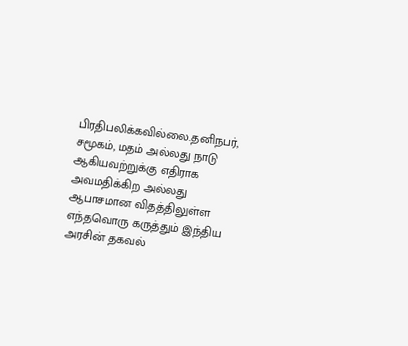பிரதிபலிக்கவில்லை.தனிநபர், சமூகம், மதம் அல்லது நாடு ஆகியவற்றுக்கு எதிராக அவமதிக்கிற அல்லது ஆபாசமான விதத்திலுள்ள எந்தவொரு கருத்தும் இந்திய அரசின் தகவல்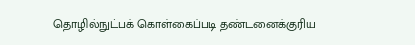தொழில்நுட்பக் கொள்கைப்படி தண்டனைக்குரிய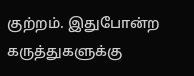குற்றம். இதுபோன்ற கருத்துகளுக்கு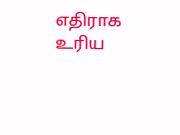எதிராக உரிய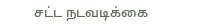சட்ட நடவடிக்கை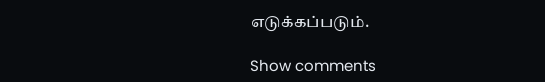எடுக்கப்படும்.

Show comments